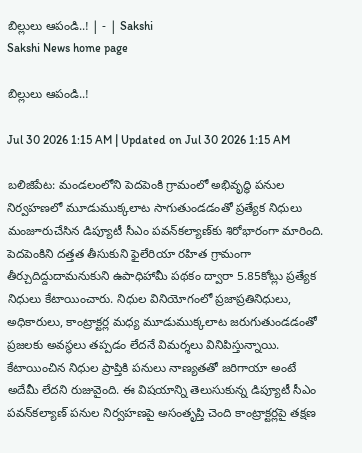బిల్లులు ఆపండి..! | - | Sakshi
Sakshi News home page

బిల్లులు ఆపండి..!

Jul 30 2026 1:15 AM | Updated on Jul 30 2026 1:15 AM

బలిజిపేట: మండలంలోని పెదపెంకి గ్రామంలో అభివృద్ధి పనుల నిర్వహణలో మూడుముక్కలాట సాగుతుండడంతో ప్రత్యేక నిధులు మంజూరుచేసిన డిప్యూటీ సీఎం పవన్‌కల్యాణ్‌కు శిరోభారంగా మారింది. పెదపెంకిని దత్తత తీసుకుని ఫైలేరియా రహిత గ్రామంగా తీర్చుదిద్దుదామనుకుని ఉపాధిహామీ పథకం ద్వారా 5.85కోట్లు ప్రత్యేక నిధులు కేటాయించారు. నిధుల వినియోగంలో ప్రజాప్రతినిధులు, అధికారులు, కాంట్రాక్టర్ల మధ్య మూడుముక్కలాట జరుగుతుండడంతో ప్రజలకు అవస్థలు తప్పడం లేదనే విమర్శలు వినిపిస్తున్నాయి. కేటాయించిన నిధుల ప్రాప్తికి పనులు నాణ్యతతో జరిగాయా అంటే అదేమీ లేదని రుజువైంది. ఈ విషయాన్ని తెలుసుకున్న డిప్యూటీ సీఎం పవన్‌కల్యాణ్‌ పనుల నిర్వహణపై అసంతృప్తి చెంది కాంట్రాక్టర్లపై తక్షణ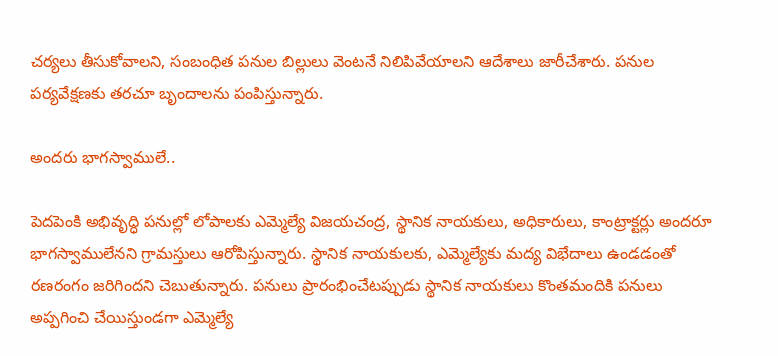చర్యలు తీసుకోవాలని, సంబంధిత పనుల బిల్లులు వెంటనే నిలిపివేయాలని ఆదేశాలు జారీచేశారు. పనుల పర్యవేక్షణకు తరచూ బృందాలను పంపిస్తున్నారు.

అందరు భాగస్వాములే..

పెదపెంకి అభివృద్ధి పనుల్లో లోపాలకు ఎమ్మెల్యే విజయచంద్ర, స్థానిక నాయకులు, అధికారులు, కాంట్రాక్టర్లు అందరూ భాగస్వాములేనని గ్రామస్తులు ఆరోపిస్తున్నారు. స్థానిక నాయకులకు, ఎమ్మెల్యేకు మద్య విభేదాలు ఉండడంతో రణరంగం జరిగిందని చెబుతున్నారు. పనులు ప్రారంభించేటప్పుడు స్థానిక నాయకులు కొంతమందికి పనులు అప్పగించి చేయిస్తుండగా ఎమ్మెల్యే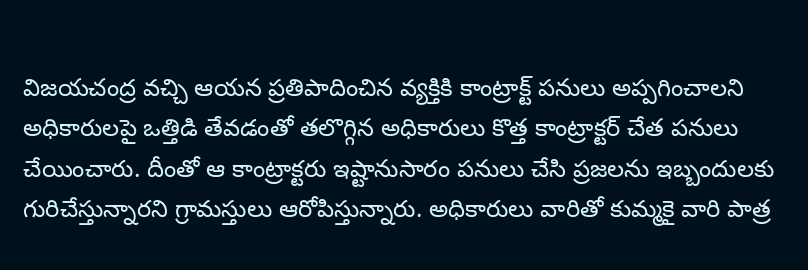విజయచంద్ర వచ్చి ఆయన ప్రతిపాదించిన వ్యక్తికి కాంట్రాక్ట్‌ పనులు అప్పగించాలని అధికారులపై ఒత్తిడి తేవడంతో తలొగ్గిన అధికారులు కొత్త కాంట్రాక్టర్‌ చేత పనులు చేయించారు. దీంతో ఆ కాంట్రాక్టరు ఇష్టానుసారం పనులు చేసి ప్రజలను ఇబ్బందులకు గురిచేస్తున్నారని గ్రామస్తులు ఆరోపిస్తున్నారు. అధికారులు వారితో కుమ్మకై వారి పాత్ర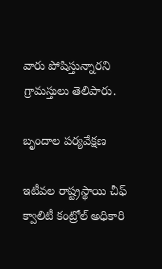వారు పోషిస్తున్నారని గ్రామస్తులు తెలిపారు.

బృందాల పర్యవేక్షణ

ఇటీవల రాష్ట్రస్థాయి చీఫ్‌ క్వాలిటీ కంట్రోల్‌ అధికారి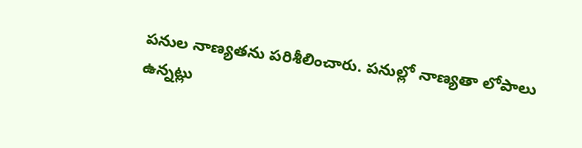పనుల నాణ్యతను పరిశీలించారు. పనుల్లో నాణ్యతా లోపాలు ఉన్నట్లు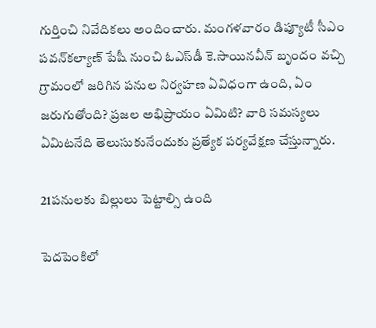గుర్తించి నివేదికలు అందించారు. మంగళవారం డిప్యూటీ సీఎం పవన్‌కల్యాణ్‌ పేషీ నుంచి ఓఎస్‌డీ కె.సాయినవీన్‌ బృందం వచ్చి గ్రామంలో జరిగిన పనుల నిర్వహణ ఏవిధంగా ఉంది, ఏం జరుగుతోంది? ప్రజల అభిప్రాయం ఏమిటి? వారి సమస్యలు ఏమిటనేది తెలుసుకునేందుకు ప్రత్యేక పర్యవేక్షణ చేస్తున్నారు.

21పనులకు బిల్లులు పెట్టాల్సి ఉంది

పెదపెంకిలో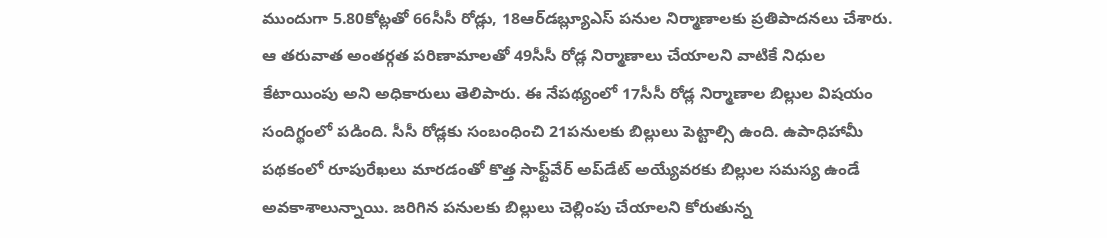ముందుగా 5.80కోట్లతో 66సీసీ రోడ్లు, 18ఆర్‌డబ్ల్యూఎస్‌ పనుల నిర్మాణాలకు ప్రతిపాదనలు చేశారు. ఆ తరువాత అంతర్గత పరిణామాలతో 49సీసీ రోడ్ల నిర్మాణాలు చేయాలని వాటికే నిధుల కేటాయింపు అని అధికారులు తెలిపారు. ఈ నేపథ్యంలో 17సీసీ రోడ్ల నిర్మాణాల బిల్లుల విషయం సందిగ్థంలో పడింది. సీసీ రోడ్లకు సంబంధించి 21పనులకు బిల్లులు పెట్టాల్సి ఉంది. ఉపాధిహామీ పథకంలో రూపురేఖలు మారడంతో కొత్త సాఫ్ట్‌వేర్‌ అప్‌డేట్‌ అయ్యేవరకు బిల్లుల సమస్య ఉండే అవకాశాలున్నాయి. జరిగిన పనులకు బిల్లులు చెల్లింపు చేయాలని కోరుతున్న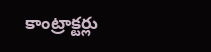కాంట్రాక్టర్లు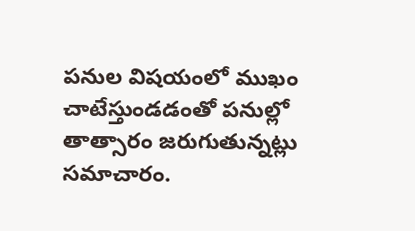పనుల విషయంలో ముఖం చాటేస్తుండడంతో పనుల్లో తాత్సారం జరుగుతున్నట్లు సమాచారం.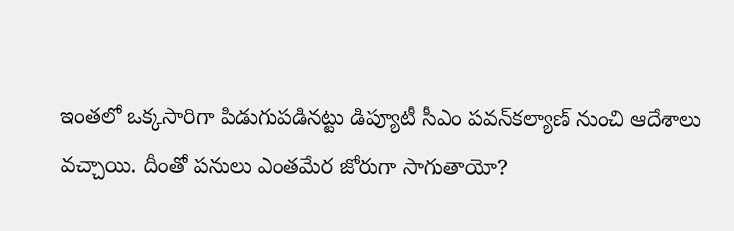ఇంతలో ఒక్కసారిగా పిడుగుపడినట్టు డిప్యూటీ సీఎం పవన్‌కల్యాణ్‌ నుంచి ఆదేశాలు వచ్చాయి. దీంతో పనులు ఎంతమేర జోరుగా సాగుతాయో?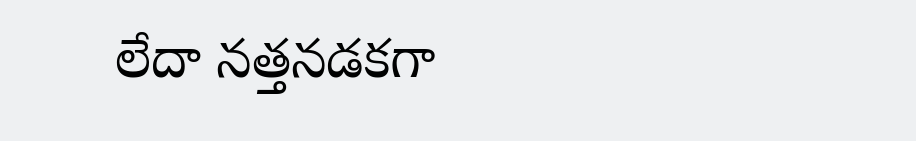లేదా నత్తనడకగా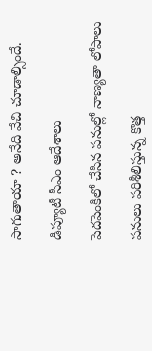సాగుతాయా ? అనేది వేచి చూడాల్సిందే.

డిప్యూటీ సీఎం ఆదేశాలు

పెదపెంకిలో చేసిన పనుల్లో నాణ్యతా లోపాలు

పనులు పరిశీలిస్తున్న కొత్త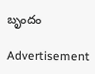బృందం

Advertisement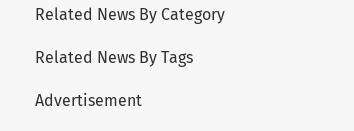Related News By Category

Related News By Tags

Advertisement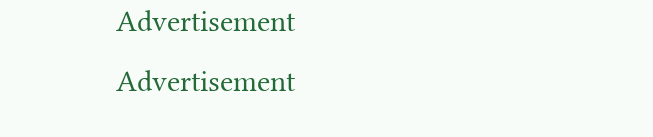Advertisement
Advertisement